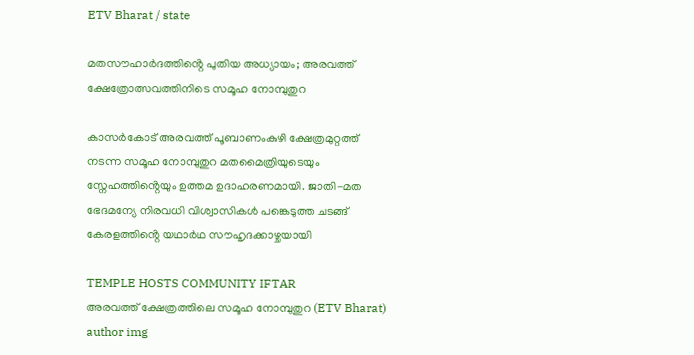ETV Bharat / state

മതസൗഹാർദത്തിൻ്റെ പുതിയ അധ്യായം; അരവത്ത് ക്ഷേത്രോത്സവത്തിനിടെ സമൂഹ നോമ്പുതുറ

കാസർകോട് അരവത്ത് പൂബാണംകുഴി ക്ഷേത്രമുറ്റത്ത് നടന്ന സമൂഹ നോമ്പുതുറ മതമൈത്രിയുടെയും സ്നേഹത്തിൻ്റെയും ഉത്തമ ഉദാഹരണമായി. ജാതി-മത ഭേദമന്യേ നിരവധി വിശ്വാസികൾ പങ്കെടുത്ത ചടങ്ങ് കേരളത്തിൻ്റെ യഥാർഥ സൗഹൃദക്കാഴ്ചയായി

TEMPLE HOSTS COMMUNITY IFTAR
അരവത്ത് ക്ഷേത്രത്തിലെ സമൂഹ നോമ്പുതുറ (ETV Bharat)
author img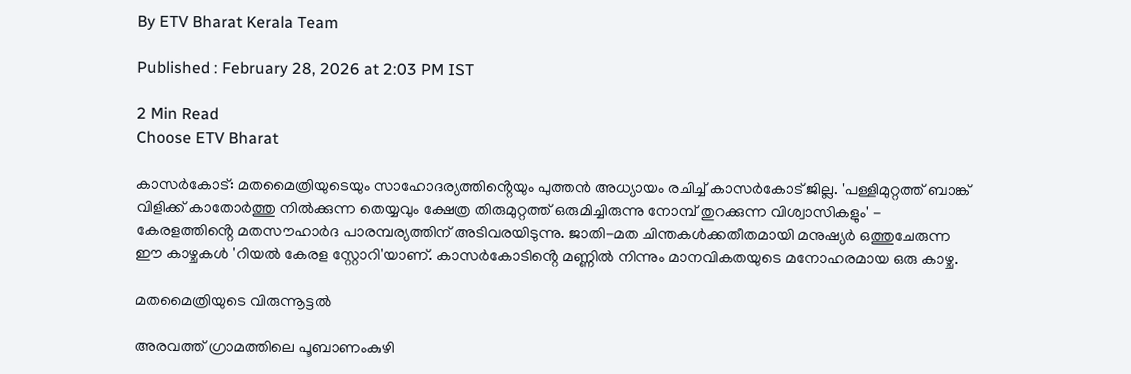By ETV Bharat Kerala Team

Published : February 28, 2026 at 2:03 PM IST

2 Min Read
Choose ETV Bharat

കാസർകോട്: മതമൈത്രിയുടെയും സാഹോദര്യത്തിൻ്റെയും പുത്തൻ അധ്യായം രചിച്ച് കാസർകോട് ജില്ല. 'പള്ളിമുറ്റത്ത് ബാങ്ക് വിളിക്ക് കാതോർത്തു നിൽക്കുന്ന തെയ്യവും ക്ഷേത്ര തിരുമുറ്റത്ത് ഒരുമിച്ചിരുന്നു നോമ്പ് തുറക്കുന്ന വിശ്വാസികളും' - കേരളത്തിൻ്റെ മതസൗഹാർദ പാരമ്പര്യത്തിന് അടിവരയിടുന്നു. ജാതി-മത ചിന്തകൾക്കതീതമായി മനുഷ്യർ ഒത്തുചേരുന്ന ഈ കാഴ്ചകൾ 'റിയൽ കേരള സ്റ്റോറി'യാണ്. കാസർകോടിൻ്റെ മണ്ണിൽ നിന്നും മാനവികതയുടെ മനോഹരമായ ഒരു കാഴ്ച.

മതമൈത്രിയുടെ വിരുന്നൂട്ടൽ

അരവത്ത് ഗ്രാമത്തിലെ പൂബാണംകുഴി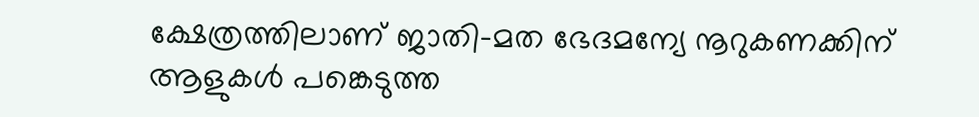ക്ഷേത്രത്തിലാണ് ജാതി-മത ഭേദമന്യേ നൂറുകണക്കിന് ആളുകൾ പങ്കെടുത്ത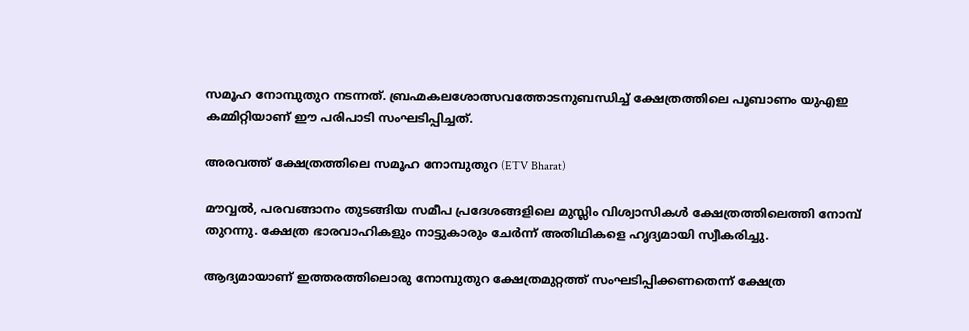സമൂഹ നോമ്പുതുറ നടന്നത്. ബ്രഹ്മകലശോത്സവത്തോടനുബന്ധിച്ച് ക്ഷേത്രത്തിലെ പൂബാണം യുഎഇ കമ്മിറ്റിയാണ് ഈ പരിപാടി സംഘടിപ്പിച്ചത്.

അരവത്ത് ക്ഷേത്രത്തിലെ സമൂഹ നോമ്പുതുറ (ETV Bharat)

മൗവ്വൽ, പരവങ്ങാനം തുടങ്ങിയ സമീപ പ്രദേശങ്ങളിലെ മുസ്ലിം വിശ്വാസികൾ ക്ഷേത്രത്തിലെത്തി നോമ്പ് തുറന്നു. ക്ഷേത്ര ഭാരവാഹികളും നാട്ടുകാരും ചേർന്ന് അതിഥികളെ ഹൃദ്യമായി സ്വീകരിച്ചു.

ആദ്യമായാണ് ഇത്തരത്തിലൊരു നോമ്പുതുറ ക്ഷേത്രമുറ്റത്ത് സംഘടിപ്പിക്കണതെന്ന് ക്ഷേത്ര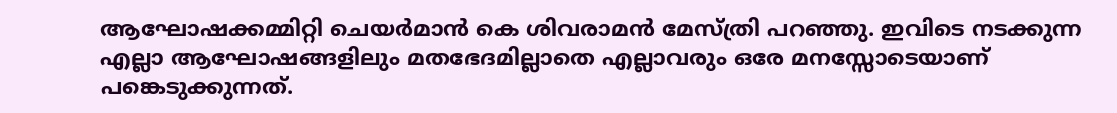ആഘോഷക്കമ്മിറ്റി ചെയർമാൻ കെ ശിവരാമൻ മേസ്ത്രി പറഞ്ഞു. ഇവിടെ നടക്കുന്ന എല്ലാ ആഘോഷങ്ങളിലും മതഭേദമില്ലാതെ എല്ലാവരും ഒരേ മനസ്സോടെയാണ് പങ്കെടുക്കുന്നത്.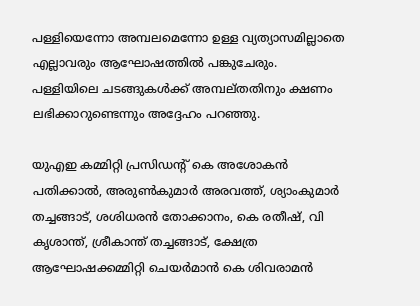പള്ളിയെന്നോ അമ്പലമെന്നോ ഉള്ള വ്യത്യാസമില്ലാതെ എല്ലാവരും ആഘോഷത്തില്‍ പങ്കുചേരും. പള്ളിയിലെ ചടങ്ങുകള്‍ക്ക് അമ്പല്തതിനും ക്ഷണം ലഭിക്കാറുണ്ടെന്നും അദ്ദേഹം പറഞ്ഞു.

യുഎഇ കമ്മിറ്റി പ്രസിഡൻ്റ് കെ അശോകൻ പതിക്കാൽ, അരുൺകുമാർ അരവത്ത്, ശ്യാംകുമാർ തച്ചങ്ങാട്, ശശിധരൻ തോക്കാനം, കെ രതീഷ്, വി കൃശാന്ത്, ശ്രീകാന്ത് തച്ചങ്ങാട്, ക്ഷേത്ര ആഘോഷക്കമ്മിറ്റി ചെയർമാൻ കെ ശിവരാമൻ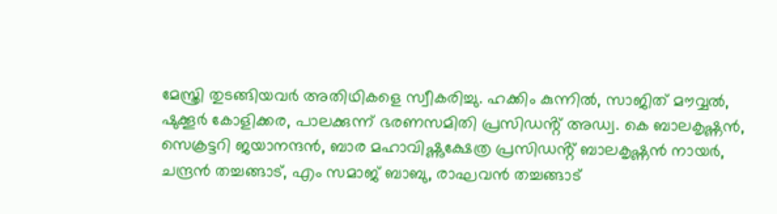മേസ്ത്രി തുടങ്ങിയവർ അതിഥികളെ സ്വീകരിച്ചു. ഹക്കിം കുന്നിൽ, സാജിത് മൗവ്വൽ,
ഷുക്കൂർ കോളിക്കര, പാലക്കുന്ന് ഭരണസമിതി പ്രസിഡൻ്റ് അഡ്വ. കെ ബാലകൃഷ്ണൻ, സെക്രട്ടറി ജയാനന്ദൻ, ബാര മഹാവിഷ്ണുക്ഷേത്ര പ്രസിഡൻ്റ് ബാലകൃഷ്ണൻ നായർ, ചന്ദ്രൻ തച്ചങ്ങാട്, എം സമാജ് ബാബു, രാഘവൻ തച്ചങ്ങാട്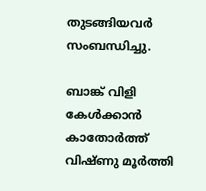തുടങ്ങിയവർ സംബന്ധിച്ചു.

ബാങ്ക് വിളി കേൾക്കാൻ കാതോർത്ത് വിഷ്ണു മൂർത്തി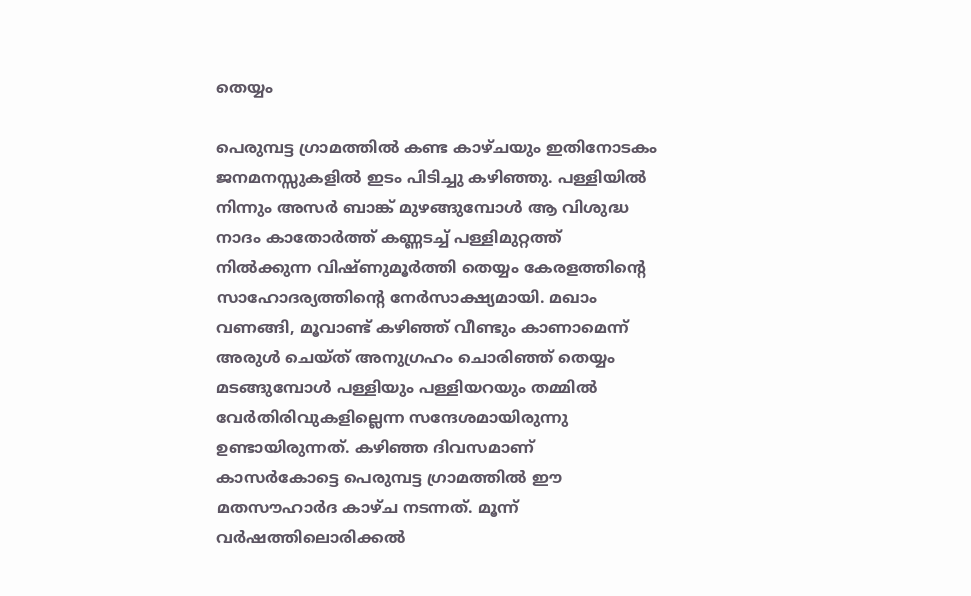തെയ്യം

പെരുമ്പട്ട ഗ്രാമത്തിൽ കണ്ട കാഴ്ചയും ഇതിനോടകം ജനമനസ്സുകളിൽ ഇടം പിടിച്ചു കഴിഞ്ഞു. പള്ളിയിൽ നിന്നും അസർ ബാങ്ക് മുഴങ്ങുമ്പോൾ ആ വിശുദ്ധ നാദം കാതോർത്ത് കണ്ണടച്ച് പള്ളിമുറ്റത്ത് നിൽക്കുന്ന വിഷ്ണുമൂർത്തി തെയ്യം കേരളത്തിൻ്റെ സാഹോദര്യത്തിൻ്റെ നേർസാക്ഷ്യമായി. മഖാം വണങ്ങി, മൂവാണ്ട് കഴിഞ്ഞ് വീണ്ടും കാണാമെന്ന് അരുൾ ചെയ്ത് അനുഗ്രഹം ചൊരിഞ്ഞ് തെയ്യം മടങ്ങുമ്പോൾ പള്ളിയും പള്ളിയറയും തമ്മിൽ വേർതിരിവുകളില്ലെന്ന സന്ദേശമായിരുന്നു ഉണ്ടായിരുന്നത്. കഴിഞ്ഞ ദിവസമാണ് കാസർകോട്ടെ പെരുമ്പട്ട ഗ്രാമത്തിൽ ഈ മതസൗഹാർദ കാഴ്ച നടന്നത്. മൂന്ന് വർഷത്തിലൊരിക്കൽ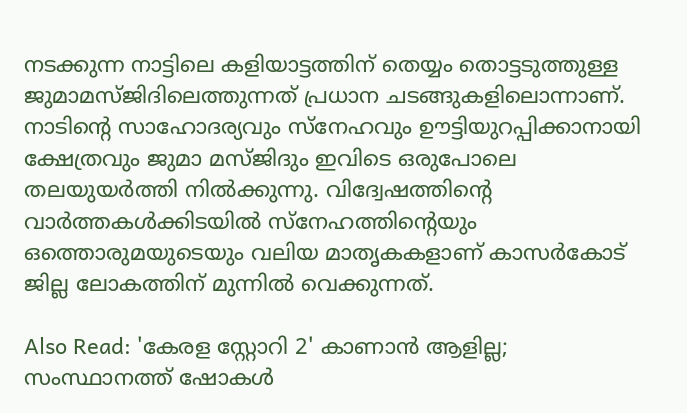നടക്കുന്ന നാട്ടിലെ കളിയാട്ടത്തിന് തെയ്യം തൊട്ടടുത്തുള്ള ജുമാമസ്ജിദിലെത്തുന്നത് പ്രധാന ചടങ്ങുകളിലൊന്നാണ്. നാടിൻ്റെ സാഹോദര്യവും സ്നേഹവും ഊട്ടിയുറപ്പിക്കാനായി ക്ഷേത്രവും ജുമാ മസ്ജിദും ഇവിടെ ഒരുപോലെ തലയുയർത്തി നിൽക്കുന്നു. വിദ്വേഷത്തിൻ്റെ വാർത്തകൾക്കിടയിൽ സ്നേഹത്തിൻ്റെയും ഒത്തൊരുമയുടെയും വലിയ മാതൃകകളാണ് കാസർകോട് ജില്ല ലോകത്തിന് മുന്നിൽ വെക്കുന്നത്.

Also Read: 'കേരള സ്റ്റോറി 2' കാണാൻ ആളില്ല; സംസ്ഥാനത്ത് ഷോകൾ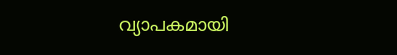വ്യാപകമായി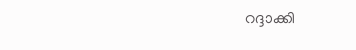റദ്ദാക്കി